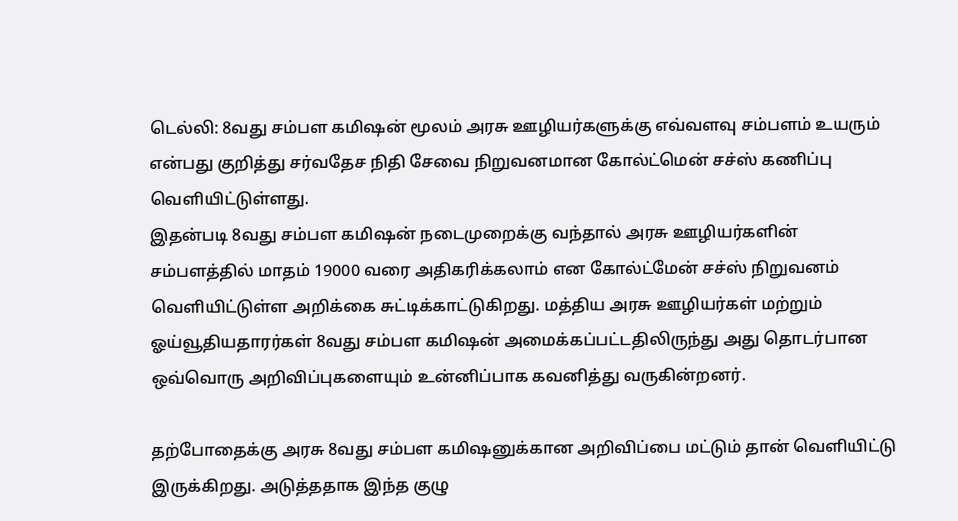டெல்லி: 8வது சம்பள கமிஷன் மூலம் அரசு ஊழியர்களுக்கு எவ்வளவு சம்பளம் உயரும் என்பது குறித்து சர்வதேச நிதி சேவை நிறுவனமான கோல்ட்மென் சச்ஸ் கணிப்பு வெளியிட்டுள்ளது.
இதன்படி 8வது சம்பள கமிஷன் நடைமுறைக்கு வந்தால் அரசு ஊழியர்களின் சம்பளத்தில் மாதம் 19000 வரை அதிகரிக்கலாம் என கோல்ட்மேன் சச்ஸ் நிறுவனம் வெளியிட்டுள்ள அறிக்கை சுட்டிக்காட்டுகிறது. மத்திய அரசு ஊழியர்கள் மற்றும் ஓய்வூதியதாரர்கள் 8வது சம்பள கமிஷன் அமைக்கப்பட்டதிலிருந்து அது தொடர்பான ஒவ்வொரு அறிவிப்புகளையும் உன்னிப்பாக கவனித்து வருகின்றனர்.

தற்போதைக்கு அரசு 8வது சம்பள கமிஷனுக்கான அறிவிப்பை மட்டும் தான் வெளியிட்டு இருக்கிறது. அடுத்ததாக இந்த குழு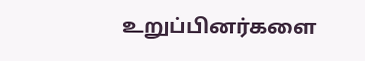உறுப்பினர்களை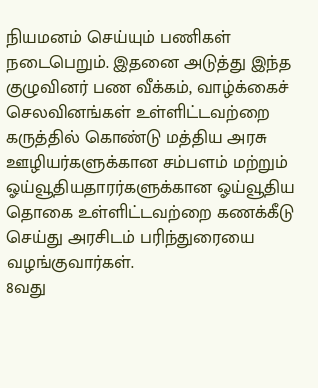நியமனம் செய்யும் பணிகள் நடைபெறும். இதனை அடுத்து இந்த குழுவினர் பண வீக்கம், வாழ்க்கைச் செலவினங்கள் உள்ளிட்டவற்றை கருத்தில் கொண்டு மத்திய அரசு ஊழியர்களுக்கான சம்பளம் மற்றும் ஓய்வூதியதாரர்களுக்கான ஓய்வூதிய தொகை உள்ளிட்டவற்றை கணக்கீடு செய்து அரசிடம் பரிந்துரையை வழங்குவார்கள்.
8வது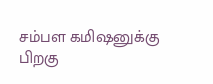சம்பள கமிஷனுக்கு பிறகு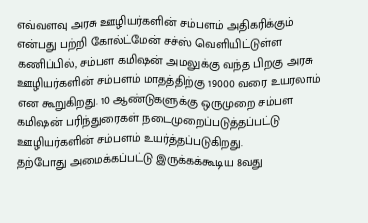எவ்வளவு அரசு ஊழியர்களின் சம்பளம் அதிகரிக்கும் என்பது பற்றி கோல்ட்மேன் சச்ஸ் வெளியிட்டுள்ள கணிப்பில், சம்பள கமிஷன் அமலுக்கு வந்த பிறகு அரசு ஊழியர்களின் சம்பளம் மாதத்திற்கு 19000 வரை உயரலாம் என கூறுகிறது. 10 ஆண்டுகளுக்கு ஒருமுறை சம்பள கமிஷன் பரிந்துரைகள் நடைமுறைப்படுத்தப்பட்டு ஊழியர்களின் சம்பளம் உயர்த்தப்படுகிறது.
தற்போது அமைக்கப்பட்டு இருக்கக்கூடிய 8வது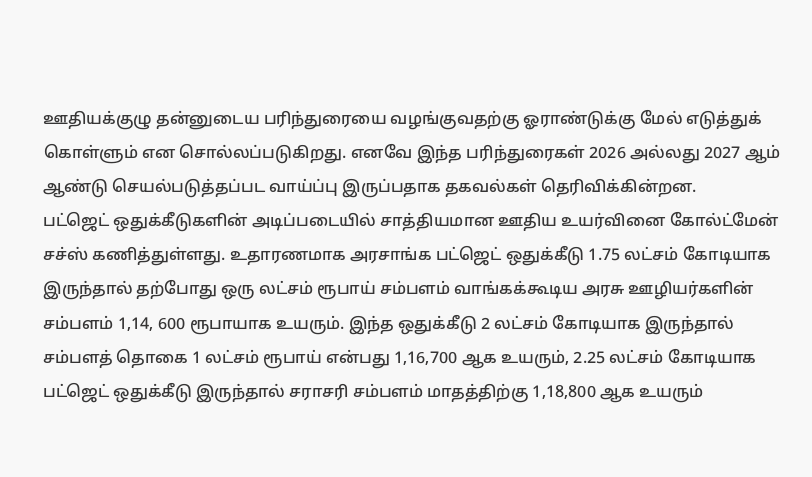ஊதியக்குழு தன்னுடைய பரிந்துரையை வழங்குவதற்கு ஓராண்டுக்கு மேல் எடுத்துக் கொள்ளும் என சொல்லப்படுகிறது. எனவே இந்த பரிந்துரைகள் 2026 அல்லது 2027 ஆம் ஆண்டு செயல்படுத்தப்பட வாய்ப்பு இருப்பதாக தகவல்கள் தெரிவிக்கின்றன.
பட்ஜெட் ஒதுக்கீடுகளின் அடிப்படையில் சாத்தியமான ஊதிய உயர்வினை கோல்ட்மேன் சச்ஸ் கணித்துள்ளது. உதாரணமாக அரசாங்க பட்ஜெட் ஒதுக்கீடு 1.75 லட்சம் கோடியாக இருந்தால் தற்போது ஒரு லட்சம் ரூபாய் சம்பளம் வாங்கக்கூடிய அரசு ஊழியர்களின் சம்பளம் 1,14, 600 ரூபாயாக உயரும். இந்த ஒதுக்கீடு 2 லட்சம் கோடியாக இருந்தால் சம்பளத் தொகை 1 லட்சம் ரூபாய் என்பது 1,16,700 ஆக உயரும், 2.25 லட்சம் கோடியாக பட்ஜெட் ஒதுக்கீடு இருந்தால் சராசரி சம்பளம் மாதத்திற்கு 1,18,800 ஆக உயரும்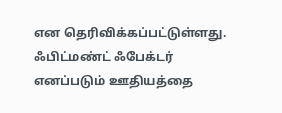என தெரிவிக்கப்பட்டுள்ளது.
ஃபிட்மண்ட் ஃபேக்டர் எனப்படும் ஊதியத்தை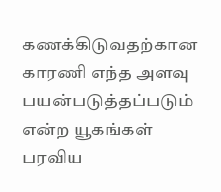கணக்கிடுவதற்கான காரணி எந்த அளவு பயன்படுத்தப்படும் என்ற யூகங்கள் பரவிய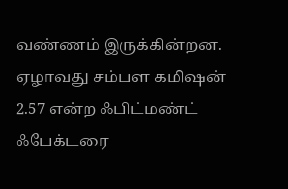வண்ணம் இருக்கின்றன. ஏழாவது சம்பள கமிஷன் 2.57 என்ற ஃபிட்மண்ட் ஃபேக்டரை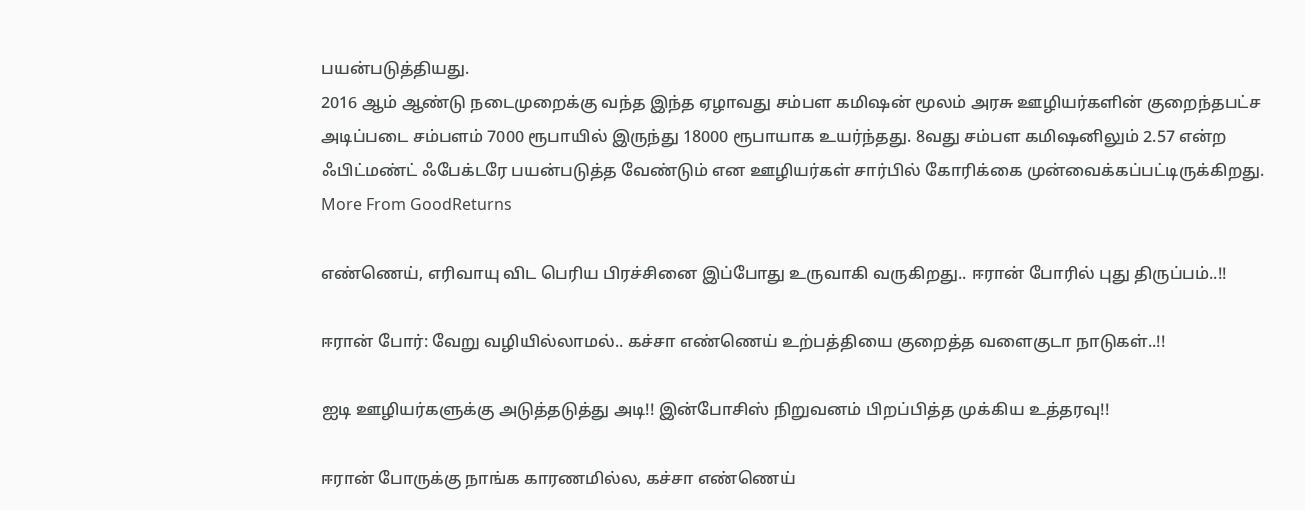பயன்படுத்தியது.
2016 ஆம் ஆண்டு நடைமுறைக்கு வந்த இந்த ஏழாவது சம்பள கமிஷன் மூலம் அரசு ஊழியர்களின் குறைந்தபட்ச அடிப்படை சம்பளம் 7000 ரூபாயில் இருந்து 18000 ரூபாயாக உயர்ந்தது. 8வது சம்பள கமிஷனிலும் 2.57 என்ற ஃபிட்மண்ட் ஃபேக்டரே பயன்படுத்த வேண்டும் என ஊழியர்கள் சார்பில் கோரிக்கை முன்வைக்கப்பட்டிருக்கிறது.
More From GoodReturns

எண்ணெய், எரிவாயு விட பெரிய பிரச்சினை இப்போது உருவாகி வருகிறது.. ஈரான் போரில் புது திருப்பம்..!!

ஈரான் போர்: வேறு வழியில்லாமல்.. கச்சா எண்ணெய் உற்பத்தியை குறைத்த வளைகுடா நாடுகள்..!!

ஐடி ஊழியர்களுக்கு அடுத்தடுத்து அடி!! இன்போசிஸ் நிறுவனம் பிறப்பித்த முக்கிய உத்தரவு!!

ஈரான் போருக்கு நாங்க காரணமில்ல, கச்சா எண்ணெய்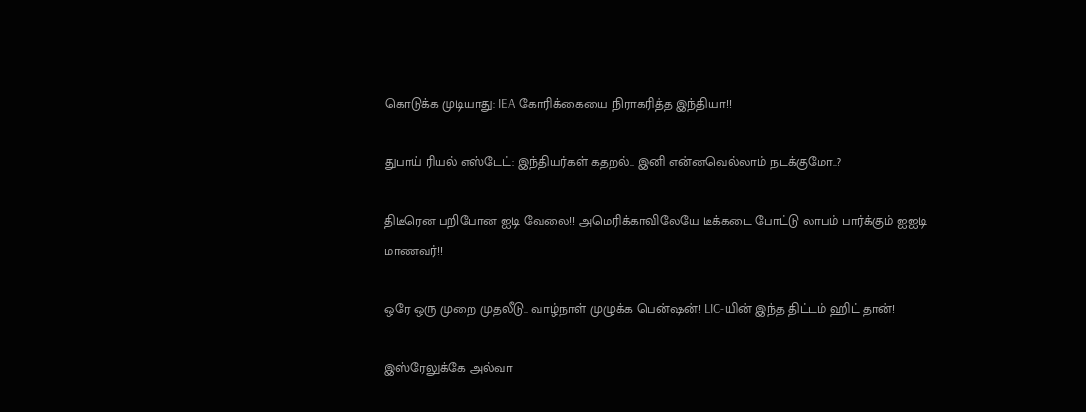கொடுக்க முடியாது: IEA கோரிக்கையை நிராகரித்த இந்தியா!!

துபாய் ரியல் எஸ்டேட்: இந்தியர்கள் கதறல்.. இனி என்னவெல்லாம் நடக்குமோ..?

திடீரென பறிபோன ஐடி வேலை!! அமெரிக்காவிலேயே டீக்கடை போட்டு லாபம் பார்க்கும் ஐஐடி மாணவர்!!

ஒரே ஒரு முறை முதலீடு.. வாழ்நாள் முழுக்க பென்ஷன்! LIC-யின் இந்த திட்டம் ஹிட் தான்!

இஸ்ரேலுக்கே அல்வா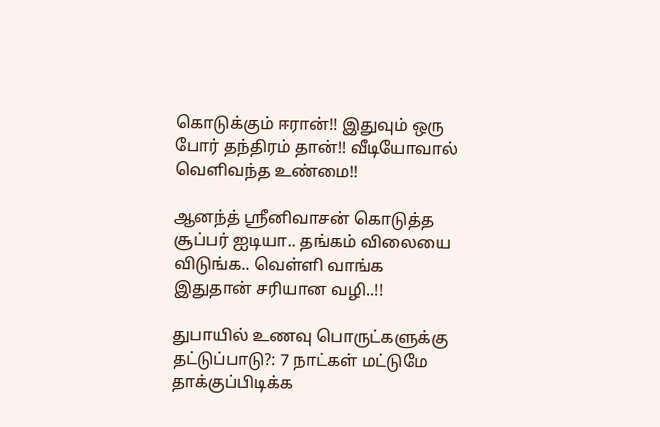கொடுக்கும் ஈரான்!! இதுவும் ஒரு போர் தந்திரம் தான்!! வீடியோவால் வெளிவந்த உண்மை!!

ஆனந்த் ஸ்ரீனிவாசன் கொடுத்த சூப்பர் ஐடியா.. தங்கம் விலையை விடுங்க.. வெள்ளி வாங்க இதுதான் சரியான வழி..!!

துபாயில் உணவு பொருட்களுக்கு தட்டுப்பாடு?: 7 நாட்கள் மட்டுமே தாக்குப்பிடிக்க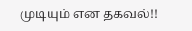முடியும் என தகவல்!!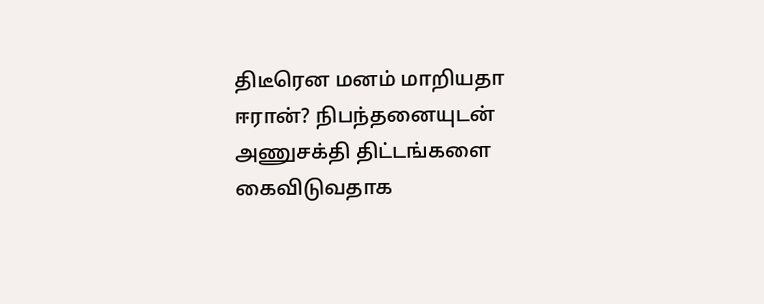திடீரென மனம் மாறியதா ஈரான்? நிபந்தனையுடன் அணுசக்தி திட்டங்களை கைவிடுவதாக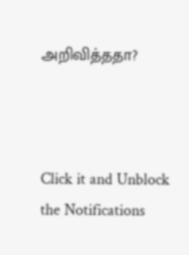அறிவித்ததா?



Click it and Unblock the Notifications